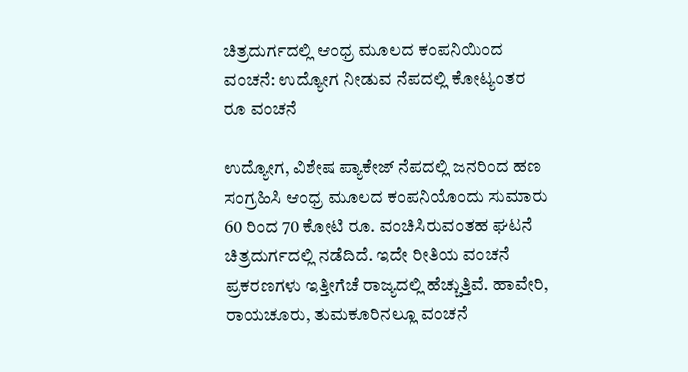ಚಿತ್ರದುರ್ಗದಲ್ಲಿ ಆಂಧ್ರ ಮೂಲದ ಕಂಪನಿಯಿಂದ ವಂಚನೆ: ಉದ್ಯೋಗ ನೀಡುವ ನೆಪದಲ್ಲಿ ಕೋಟ್ಯಂತರ ರೂ ವಂಚನೆ

ಉದ್ಯೋಗ, ವಿಶೇಷ‌ ಪ್ಯಾಕೇಜ್ ನೆಪದಲ್ಲಿ ಜನರಿಂದ ಹಣ ಸಂಗ್ರಹಿಸಿ ಆಂಧ್ರ ಮೂಲದ ಕಂಪನಿಯೊಂದು ಸುಮಾರು 60 ರಿಂದ 70 ಕೋಟಿ ರೂ. ವಂಚಿಸಿರುವಂತಹ ಘಟನೆ ಚಿತ್ರದುರ್ಗದಲ್ಲಿ ನಡೆದಿದೆ. ಇದೇ ರೀತಿಯ ವಂಚನೆ ಪ್ರಕರಣಗಳು ಇತ್ತೀಗೆಚೆ ರಾಜ್ಯದಲ್ಲಿ ಹೆಚ್ಚುತ್ತಿವೆ. ಹಾವೇರಿ, ರಾಯಚೂರು, ತುಮಕೂರಿನಲ್ಲೂ ವಂಚನೆ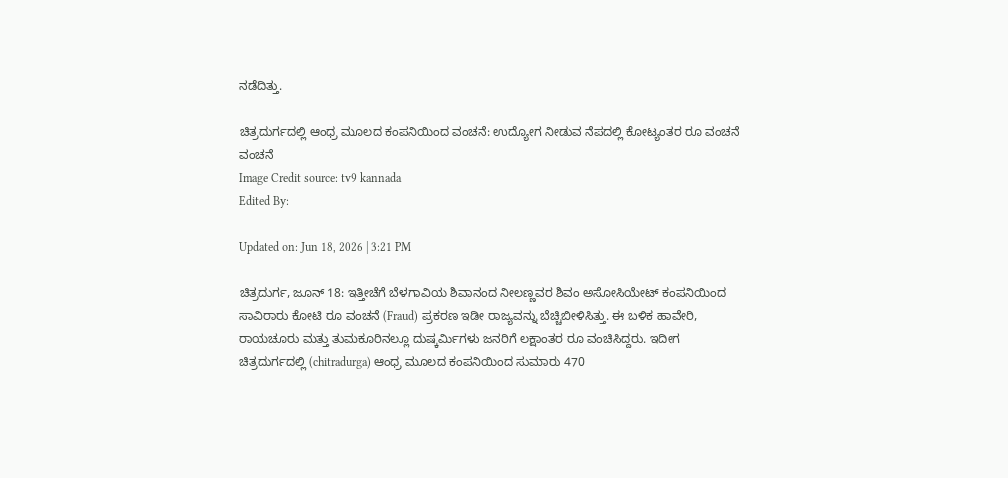ನಡೆದಿತ್ತು.

ಚಿತ್ರದುರ್ಗದಲ್ಲಿ ಆಂಧ್ರ ಮೂಲದ ಕಂಪನಿಯಿಂದ ವಂಚನೆ: ಉದ್ಯೋಗ ನೀಡುವ ನೆಪದಲ್ಲಿ ಕೋಟ್ಯಂತರ ರೂ ವಂಚನೆ
ವಂಚನೆ
Image Credit source: tv9 kannada
Edited By:

Updated on: Jun 18, 2026 | 3:21 PM

ಚಿತ್ರದುರ್ಗ, ಜೂನ್ 18: ಇತ್ತೀಚೆಗೆ ಬೆಳಗಾವಿಯ ಶಿವಾನಂದ ನೀಲಣ್ಣವರ ಶಿವಂ ಅಸೋಸಿಯೇಟ್ ಕಂಪನಿಯಿಂದ ಸಾವಿರಾರು ಕೋಟಿ ರೂ ವಂಚನೆ (Fraud) ಪ್ರಕರಣ ಇಡೀ ರಾಜ್ಯವನ್ನು ಬೆಚ್ಚಿಬೀಳಿಸಿತ್ತು. ಈ ಬಳಿಕ ಹಾವೇರಿ, ರಾಯಚೂರು ಮತ್ತು ತುಮಕೂರಿನಲ್ಲೂ ದುಷ್ಕರ್ಮಿಗಳು ಜನರಿಗೆ ಲಕ್ಷಾಂತರ ರೂ ವಂಚಿಸಿದ್ದರು. ಇದೀಗ ಚಿತ್ರದುರ್ಗದಲ್ಲಿ (chitradurga) ಆಂಧ್ರ ಮೂಲದ ಕಂಪನಿಯಿಂದ ಸುಮಾರು 470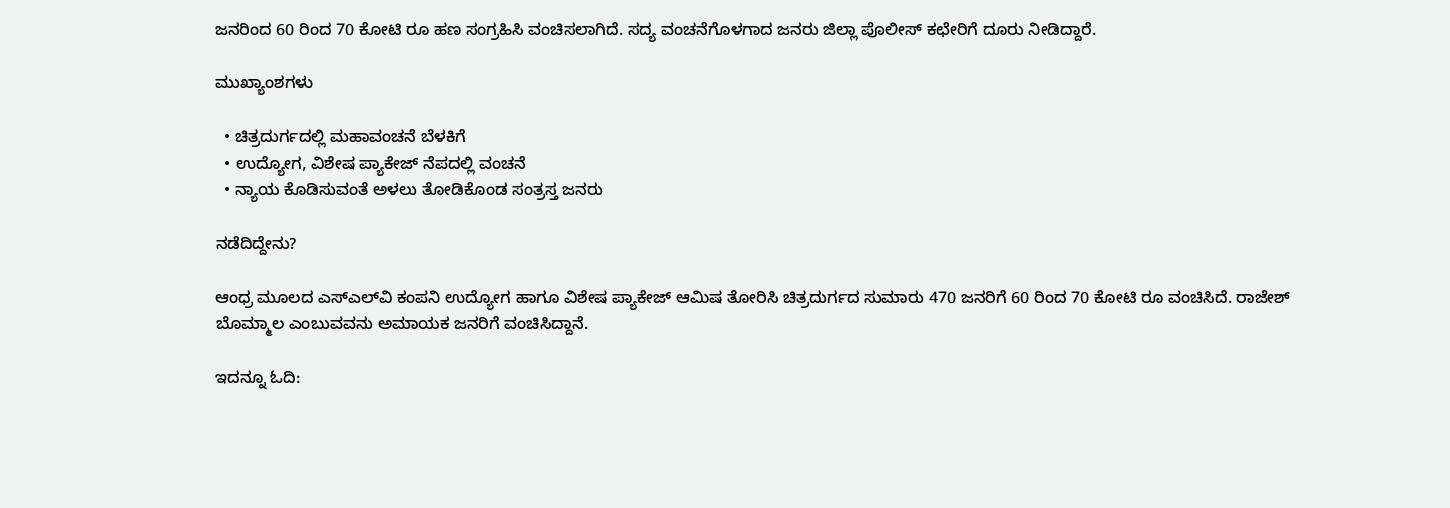ಜನರಿಂದ 60 ರಿಂದ 70 ಕೋಟಿ ರೂ ಹಣ ಸಂಗ್ರಹಿಸಿ ವಂಚಿಸಲಾಗಿದೆ. ಸದ್ಯ ವಂಚನೆಗೊಳಗಾದ ಜನರು ಜಿಲ್ಲಾ ಪೊಲೀಸ್ ಕಛೇರಿಗೆ ದೂರು ನೀಡಿದ್ದಾರೆ.

ಮುಖ್ಯಾಂಶಗಳು

  • ಚಿತ್ರದುರ್ಗದಲ್ಲಿ ಮಹಾವಂಚನೆ ಬೆಳಕಿಗೆ
  • ಉದ್ಯೋಗ, ವಿಶೇಷ‌ ಪ್ಯಾಕೇಜ್ ನೆಪದಲ್ಲಿ ವಂಚನೆ
  • ನ್ಯಾಯ ಕೊಡಿಸುವಂತೆ ಅಳಲು ತೋಡಿಕೊಂಡ ಸಂತ್ರಸ್ತ ಜನರು

ನಡೆದಿದ್ದೇನು?

ಆಂಧ್ರ ಮೂಲದ ಎಸ್‌ಎಲ್‌ವಿ ಕಂಪನಿ ಉದ್ಯೋಗ ಹಾಗೂ ವಿಶೇಷ ಪ್ಯಾಕೇಜ್ ಆಮಿಷ ತೋರಿಸಿ ಚಿತ್ರದುರ್ಗದ ಸುಮಾರು 470 ಜನರಿಗೆ 60 ರಿಂದ 70 ಕೋಟಿ ರೂ ವಂಚಿಸಿದೆ. ರಾಜೇಶ್ ಬೊಮ್ಮಾಲ ಎಂಬುವವನು ಅಮಾಯಕ ಜನರಿಗೆ ವಂಚಿಸಿದ್ದಾನೆ.

ಇದನ್ನೂ ಓದಿ: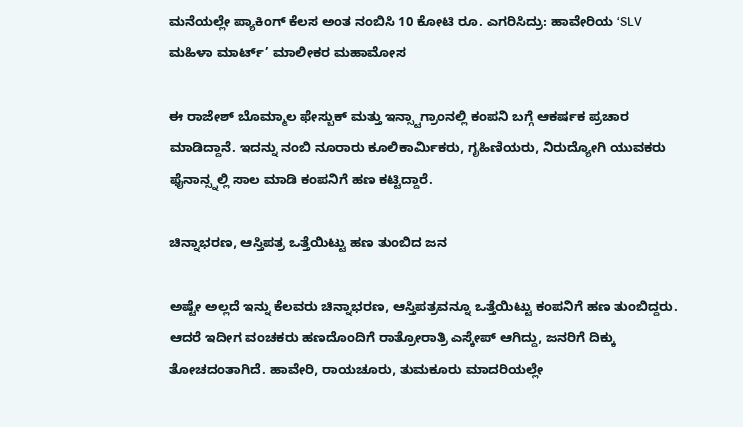ಮನೆಯಲ್ಲೇ ಪ್ಯಾಕಿಂಗ್ ಕೆಲಸ ಅಂತ ನಂಬಿಸಿ 10 ಕೋಟಿ ರೂ. ಎಗರಿಸಿದ್ರು: ಹಾವೇರಿಯ ‘SLV ಮಹಿಳಾ ಮಾರ್ಟ್’ ಮಾಲೀಕರ ಮಹಾಮೋಸ

ಈ ರಾಜೇಶ್ ಬೊಮ್ಮಾಲ ಫೇಸ್ಬುಕ್ ಮತ್ತು ಇನ್ಸ್ಟಾಗ್ರಾಂನಲ್ಲಿ ಕಂಪನಿ ಬಗ್ಗೆ ಆಕರ್ಷಕ ಪ್ರಚಾರ ಮಾಡಿದ್ದಾನೆ. ಇದನ್ನು ನಂಬಿ ನೂರಾರು ಕೂಲಿಕಾರ್ಮಿಕರು, ಗೃಹಿಣಿಯರು, ನಿರುದ್ಯೋಗಿ ಯುವಕರು ಫೈನಾನ್ಸ್ನಲ್ಲಿ ಸಾಲ ಮಾಡಿ ಕಂಪನಿಗೆ ಹಣ ಕಟ್ಟಿದ್ದಾರೆ.

ಚಿನ್ನಾಭರಣ, ಆಸ್ತಿಪತ್ರ ಒತ್ತೆಯಿಟ್ಟು ಹಣ ತುಂಬಿದ ಜನ

ಅಷ್ಟೇ ಅಲ್ಲದೆ ಇನ್ನು ಕೆಲವರು ಚಿನ್ನಾಭರಣ, ಆಸ್ತಿಪತ್ರವನ್ನೂ ಒತ್ತೆಯಿಟ್ಟು ಕಂಪನಿಗೆ ಹಣ ತುಂಬಿದ್ದರು. ಆದರೆ ಇದೀಗ ವಂಚಕರು ಹಣದೊಂದಿಗೆ ರಾತ್ರೋರಾತ್ರಿ ಎಸ್ಕೇಪ್ ಆಗಿದ್ದು, ಜನರಿಗೆ ದಿಕ್ಕು ತೋಚದಂತಾಗಿದೆ. ಹಾವೇರಿ, ರಾಯಚೂರು, ತುಮಕೂರು ಮಾದರಿಯಲ್ಲೇ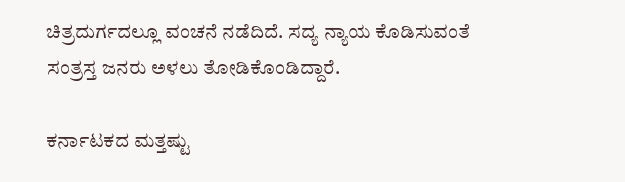ಚಿತ್ರದುರ್ಗದಲ್ಲೂ ವಂಚನೆ ನಡೆದಿದೆ. ಸದ್ಯ ನ್ಯಾಯ ಕೊಡಿಸುವಂತೆ ಸಂತ್ರಸ್ತ ಜನರು ಅಳಲು ತೋಡಿಕೊಂಡಿದ್ದಾರೆ.

ಕರ್ನಾಟಕದ ಮತ್ತಷ್ಟು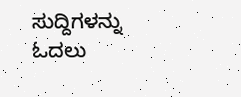ಸುದ್ದಿಗಳನ್ನು ಓದಲು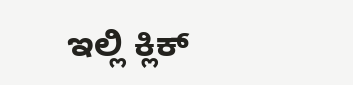ಇಲ್ಲಿ ಕ್ಲಿಕ್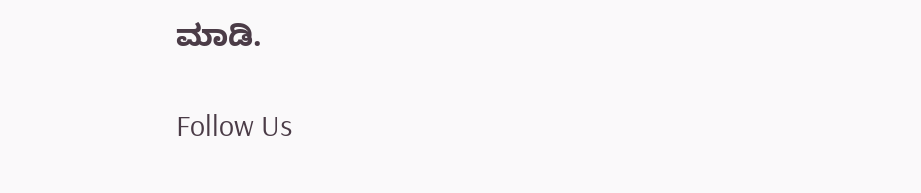ಮಾಡಿ.

Follow Us